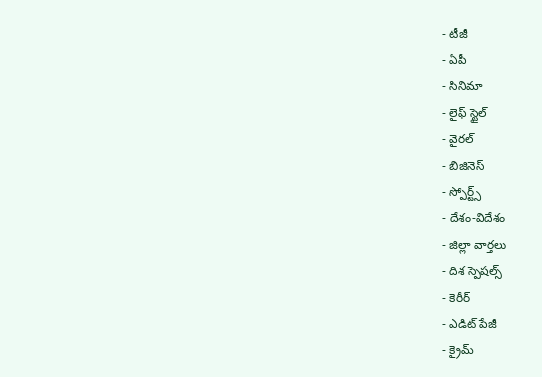- టీజీ
- ఏపీ
- సినిమా
- లైఫ్ స్టైల్
- వైరల్
- బిజినెస్
- స్పోర్ట్స్
- దేశం-విదేశం
- జిల్లా వార్తలు
- దిశ స్పెషల్స్
- కెరీర్
- ఎడిట్ పేజీ
- క్రైమ్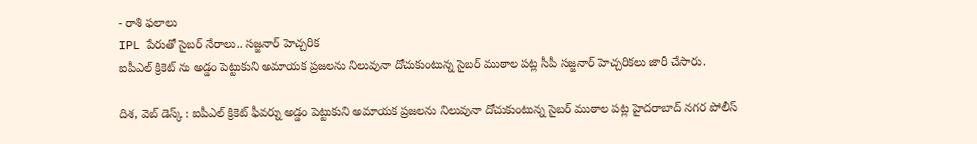- రాశి ఫలాలు
IPL పేరుతో సైబర్ నేరాలు.. సజ్జనార్ హెచ్చరిక
ఐపీఎల్ క్రికెట్ ను అడ్డం పెట్టుకుని అమాయక ప్రజలను నిలువునా దోచుకుంటున్న సైబర్ ముఠాల పట్ల సీపీ సజ్జనార్ హెచ్చరికలు జారీ చేసారు.

దిశ, వెబ్ డెస్క్ : ఐపీఎల్ క్రికెట్ ఫీవర్ను అడ్డం పెట్టుకుని అమాయక ప్రజలను నిలువునా దోచుకుంటున్న సైబర్ ముఠాల పట్ల హైదరాబాద్ నగర పోలీస్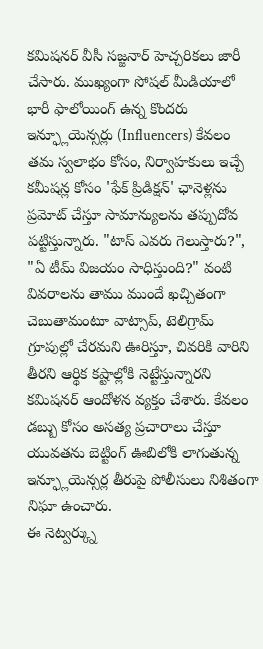కమిషనర్ వీసీ సజ్జనార్ హెచ్చరికలు జారీ చేసారు. ముఖ్యంగా సోషల్ మీడియాలో భారీ ఫాలోయింగ్ ఉన్న కొందరు ఇన్ఫ్లూయెన్సర్లు (Influencers) కేవలం తమ స్వలాభం కోసం, నిర్వాహకులు ఇచ్చే కమీషన్ల కోసం 'ఫేక్ ప్రిడిక్షన్' ఛానెళ్లను ప్రమోట్ చేస్తూ సామాన్యులను తప్పుదోవ పట్టిస్తున్నారు. "టాస్ ఎవరు గెలుస్తారు?", "ఏ టీమ్ విజయం సాధిస్తుంది?" వంటి వివరాలను తాము ముందే ఖచ్చితంగా చెబుతామంటూ వాట్సాప్, టెలిగ్రామ్ గ్రూపుల్లో చేరమని ఊరిస్తూ, చివరికి వారిని తీరని ఆర్థిక కష్టాల్లోకి నెట్టేస్తున్నారని కమిషనర్ ఆందోళన వ్యక్తం చేశారు. కేవలం డబ్బు కోసం అసత్య ప్రచారాలు చేస్తూ యువతను బెట్టింగ్ ఊబిలోకి లాగుతున్న ఇన్ఫ్లూయెన్సర్ల తీరుపై పోలీసులు నిశితంగా నిఘా ఉంచారు.
ఈ నెట్వర్క్ను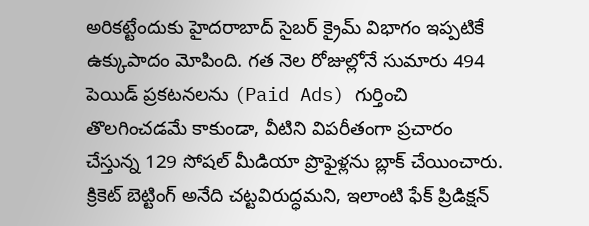అరికట్టేందుకు హైదరాబాద్ సైబర్ క్రైమ్ విభాగం ఇప్పటికే ఉక్కుపాదం మోపింది. గత నెల రోజుల్లోనే సుమారు 494 పెయిడ్ ప్రకటనలను (Paid Ads) గుర్తించి తొలగించడమే కాకుండా, వీటిని విపరీతంగా ప్రచారం చేస్తున్న 129 సోషల్ మీడియా ప్రొఫైళ్లను బ్లాక్ చేయించారు. క్రికెట్ బెట్టింగ్ అనేది చట్టవిరుద్ధమని, ఇలాంటి ఫేక్ ప్రిడిక్షన్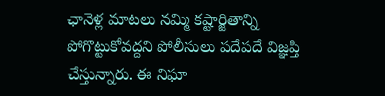ఛానెళ్ల మాటలు నమ్మి కష్టార్జితాన్ని పోగొట్టుకోవద్దని పోలీసులు పదేపదే విజ్ఞప్తి చేస్తున్నారు. ఈ నిఘా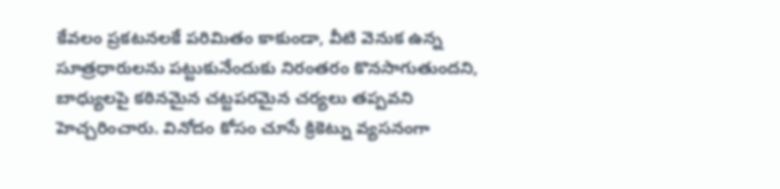కేవలం ప్రకటనలకే పరిమితం కాకుండా, వీటి వెనుక ఉన్న సూత్రధారులను పట్టుకునేందుకు నిరంతరం కొనసాగుతుందని, బాధ్యులపై కఠినమైన చట్టపరమైన చర్యలు తప్పవని హెచ్చరించారు. వినోదం కోసం చూసే క్రికెట్ను వ్యసనంగా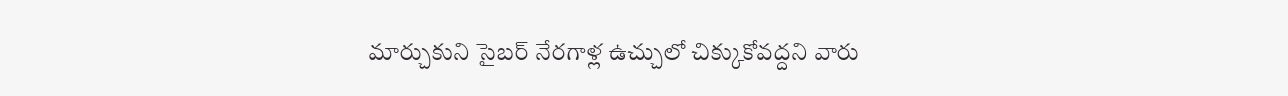మార్చుకుని సైబర్ నేరగాళ్ల ఉచ్చులో చిక్కుకోవద్దని వారు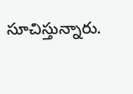సూచిస్తున్నారు.